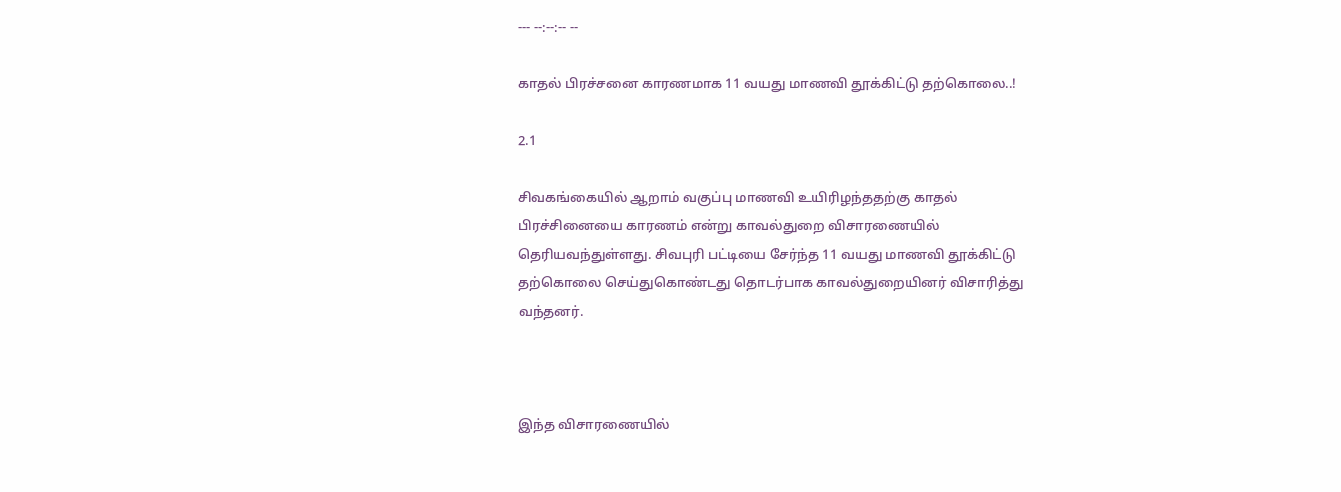--- --:--:-- --

காதல் பிரச்சனை காரணமாக 11 வயது மாணவி தூக்கிட்டு தற்கொலை..!

2.1

சிவகங்கையில் ஆறாம் வகுப்பு மாணவி உயிரிழந்ததற்கு காதல் பிரச்சினையை காரணம் என்று காவல்துறை விசாரணையில் தெரியவந்துள்ளது. சிவபுரி பட்டியை சேர்ந்த 11 வயது மாணவி தூக்கிட்டு தற்கொலை செய்துகொண்டது தொடர்பாக காவல்துறையினர் விசாரித்து வந்தனர்.



இந்த விசாரணையில்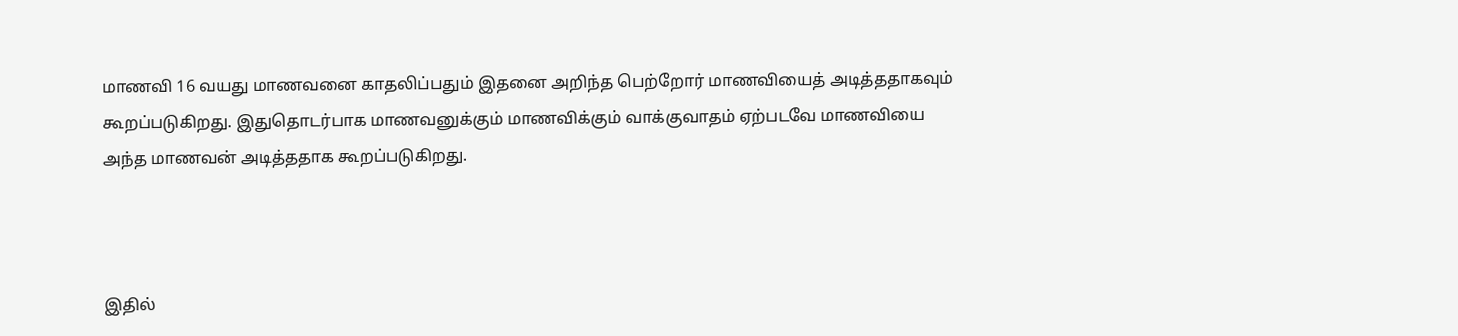மாணவி 16 வயது மாணவனை காதலிப்பதும் இதனை அறிந்த பெற்றோர் மாணவியைத் அடித்ததாகவும் கூறப்படுகிறது. இதுதொடர்பாக மாணவனுக்கும் மாணவிக்கும் வாக்குவாதம் ஏற்படவே மாணவியை அந்த மாணவன் அடித்ததாக கூறப்படுகிறது.



இதில்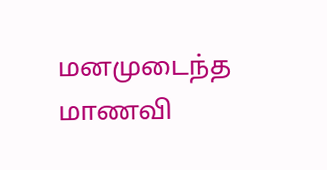மனமுடைந்த மாணவி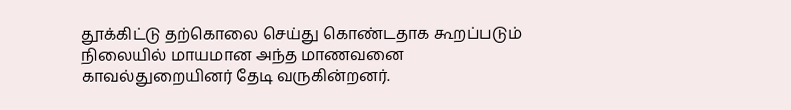தூக்கிட்டு தற்கொலை செய்து கொண்டதாக கூறப்படும் நிலையில் மாயமான அந்த மாணவனை காவல்துறையினர் தேடி வருகின்றனர்.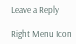Leave a Reply

Right Menu Icon